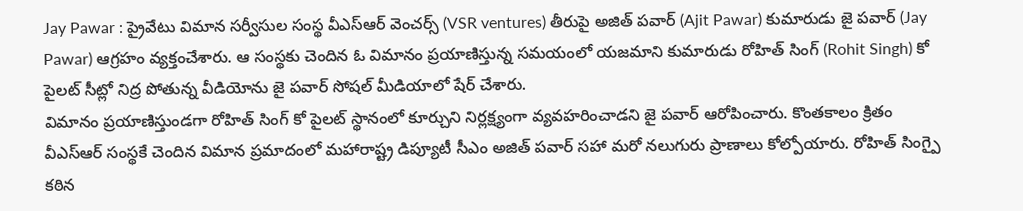Jay Pawar : ప్రైవేటు విమాన సర్వీసుల సంస్థ వీఎస్ఆర్ వెంచర్స్ (VSR ventures) తీరుపై అజిత్ పవార్ (Ajit Pawar) కుమారుడు జై పవార్ (Jay Pawar) ఆగ్రహం వ్యక్తంచేశారు. ఆ సంస్థకు చెందిన ఓ విమానం ప్రయాణిస్తున్న సమయంలో యజమాని కుమారుడు రోహిత్ సింగ్ (Rohit Singh) కో పైలట్ సీట్లో నిద్ర పోతున్న వీడియోను జై పవార్ సోషల్ మీడియాలో షేర్ చేశారు.
విమానం ప్రయాణిస్తుండగా రోహిత్ సింగ్ కో పైలట్ స్థానంలో కూర్చుని నిర్లక్ష్యంగా వ్యవహరించాడని జై పవార్ ఆరోపించారు. కొంతకాలం క్రితం వీఎస్ఆర్ సంస్థకే చెందిన విమాన ప్రమాదంలో మహారాష్ట్ర డిప్యూటీ సీఎం అజిత్ పవార్ సహా మరో నలుగురు ప్రాణాలు కోల్పోయారు. రోహిత్ సింగ్పై కఠిన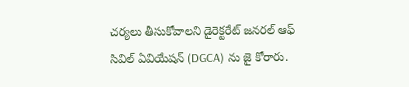చర్యలు తీసుకోవాలని డైరెక్టరేట్ జనరల్ ఆఫ్ సివిల్ ఏవియేషన్ (DGCA) ను జై కోరారు.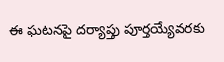ఈ ఘటనపై దర్యాప్తు పూర్తయ్యేవరకు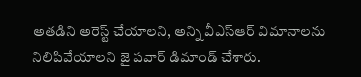అతడిని అరెస్ట్ చేయాలని, అన్ని వీఎస్ఆర్ విమానాలను నిలిపివేయాలని జై పవార్ డిమాండ్ చేశారు.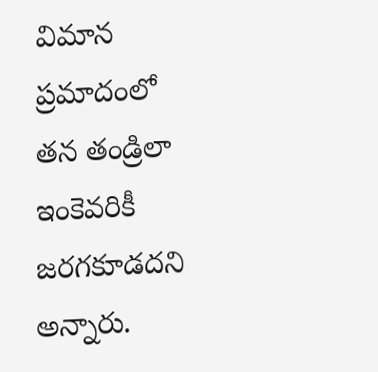విమాన ప్రమాదంలో తన తండ్రిలా ఇంకెవరికీ జరగకూడదని అన్నారు.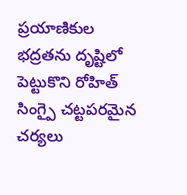ప్రయాణికుల భద్రతను దృష్టిలో పెట్టుకొని రోహిత్ సింగ్పై చట్టపరమైన చర్యలు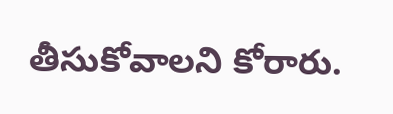తీసుకోవాలని కోరారు.